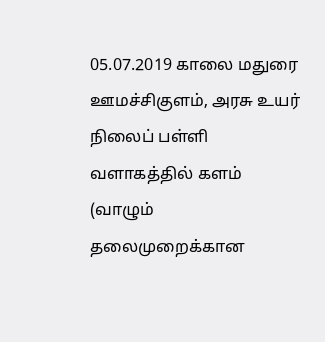05.07.2019 காலை மதுரை ஊமச்சிகுளம், அரசு உயர் நிலைப் பள்ளி வளாகத்தில் களம் (வாழும் தலைமுறைக்கான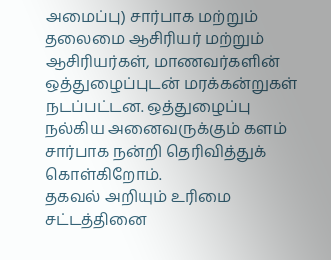அமைப்பு) சார்பாக மற்றும் தலைமை ஆசிரியர் மற்றும் ஆசிரியர்கள், மாணவர்களின் ஒத்துழைப்புடன் மரக்கன்றுகள் நடப்பட்டன. ஒத்துழைப்பு நல்கிய அனைவருக்கும் களம் சார்பாக நன்றி தெரிவித்துக் கொள்கிறோம்.
தகவல் அறியும் உரிமை சட்டத்தினை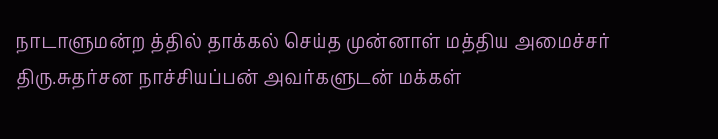நாடாளுமன்ற த்தில் தாக்கல் செய்த முன்னாள் மத்திய அமைச்சர் திரு.சுதர்சன நாச்சியப்பன் அவர்களுடன் மக்கள்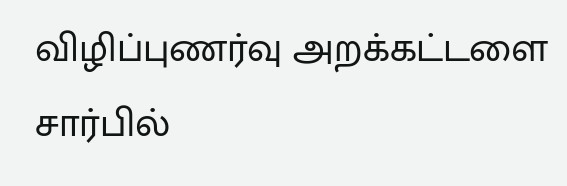விழிப்புணர்வு அறக்கட்டளை சார்பில்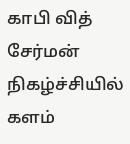காபி வித் சேர்மன் நிகழ்ச்சியில் களம்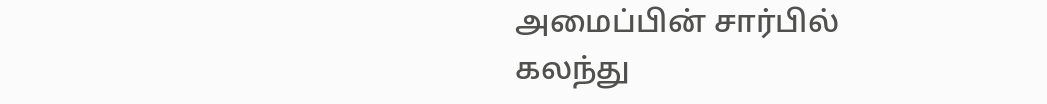அமைப்பின் சார்பில் கலந்து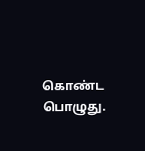கொண்ட பொழுது.